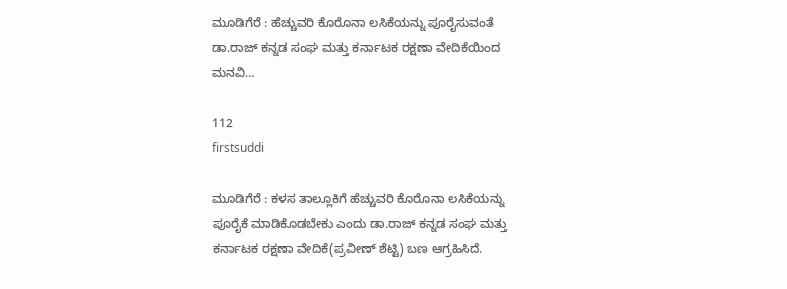ಮೂಡಿಗೆರೆ : ಹೆಚ್ಚುವರಿ ಕೊರೊನಾ ಲಸಿಕೆಯನ್ನು ಪೂರೈಸುವಂತೆ ಡಾ.ರಾಜ್ ಕನ್ನಡ ಸಂಘ ಮತ್ತು ಕರ್ನಾಟಕ ರಕ್ಷಣಾ ವೇದಿಕೆಯಿಂದ ಮನವಿ…

112
firstsuddi

ಮೂಡಿಗೆರೆ : ಕಳಸ ತಾಲ್ಲೂಕಿಗೆ ಹೆಚ್ಚುವರಿ ಕೊರೊನಾ ಲಸಿಕೆಯನ್ನು ಪೂರೈಕೆ ಮಾಡಿಕೊಡಬೇಕು ಎಂದು ಡಾ.ರಾಜ್ ಕನ್ನಡ ಸಂಘ ಮತ್ತು ಕರ್ನಾಟಕ ರಕ್ಷಣಾ ವೇದಿಕೆ(ಪ್ರವೀಣ್ ಶೆಟ್ಟಿ) ಬಣ ಆಗ್ರಹಿಸಿದೆ.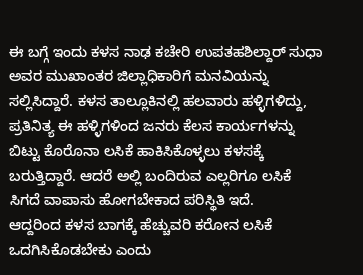ಈ ಬಗ್ಗೆ ಇಂದು ಕಳಸ ನಾಢ ಕಚೇರಿ ಉಪತಹಶಿಲ್ದಾರ್ ಸುಧಾ ಅವರ ಮುಖಾಂತರ ಜಿಲ್ಲಾಧಿಕಾರಿಗೆ ಮನವಿಯನ್ನು ಸಲ್ಲಿಸಿದ್ದಾರೆ. ಕಳಸ ತಾಲ್ಲೂಕಿನಲ್ಲಿ ಹಲವಾರು ಹಳ್ಳಿಗಳಿದ್ದು, ಪ್ರತಿನಿತ್ಯ ಈ ಹಳ್ಳಿಗಳಿಂದ ಜನರು ಕೆಲಸ ಕಾರ್ಯಗಳನ್ನು ಬಿಟ್ಟು ಕೊರೊನಾ ಲಸಿಕೆ ಹಾಕಿಸಿಕೊಳ್ಳಲು ಕಳಸಕ್ಕೆ ಬರುತ್ತಿದ್ದಾರೆ. ಆದರೆ ಅಲ್ಲಿ ಬಂದಿರುವ ಎಲ್ಲರಿಗೂ ಲಸಿಕೆ ಸಿಗದೆ ವಾಪಾಸು ಹೋಗಬೇಕಾದ ಪರಿಸ್ಥಿತಿ ಇದೆ.
ಆದ್ದರಿಂದ ಕಳಸ ಬಾಗಕ್ಕೆ ಹೆಚ್ಚುವರಿ ಕರೋನ ಲಸಿಕೆ ಒದಗಿಸಿಕೊಡಬೇಕು ಎಂದು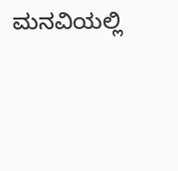ಮನವಿಯಲ್ಲಿ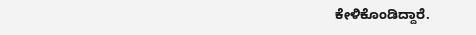ಕೇಳಿಕೊಂಡಿದ್ದಾರೆ.